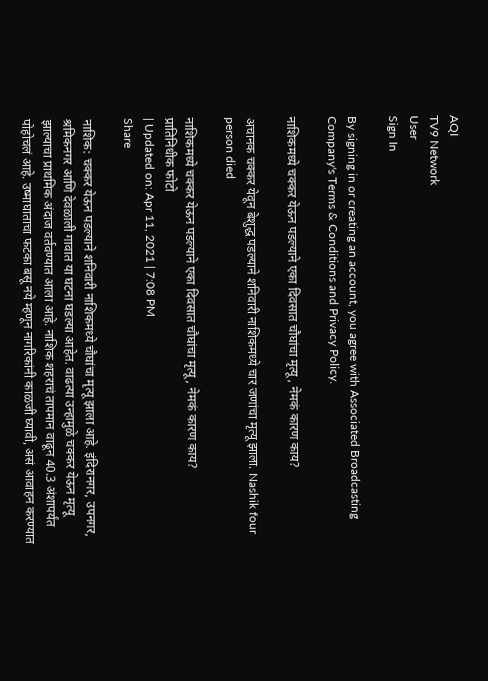AQI
TV9 Network
User
Sign In

By signing in or creating an account, you agree with Associated Broadcasting Company's Terms & Conditions and Privacy Policy.

नाशिकमध्ये चक्कर येऊन पडल्याने एका दिवसात चौघांचा मृत्यू, नेमकं कारण काय?

अचानक चक्कर येवून बेशुद्ध पडल्याने शनिवारी नाशिकमध्ये चार जणांचा मृत्यू झाला. Nashik four person died

नाशिकमध्ये चक्कर येऊन पडल्याने एका दिवसात चौघांचा मृत्यू, नेमकं कारण काय?
प्रातिनिधीक फोटो
| Updated on: Apr 11, 2021 | 7:08 PM
Share

नाशिक: चक्कर येऊन पडल्याने शनिवारी नाशिकमध्ये चौघांचा मृत्यू झाला आहे. इंदिरानगर, उपनगर, श्रमिकनगर आणि देवळाली गावात या घटना घडल्या आहेत. वाढत्या उन्हामुळे चक्कर येऊन मृत्यू झाल्याचा प्राथमिक अंदाज वर्तवण्यात आला आहे. नाशिक शहराचं तापमान वाढून 40.3 अंशापर्यंत पोहोचलं आहे. उष्माघाताचा फटका बसू नये म्हणून नागरिकांनी काळजी घ्यावी, असं आवाहन करण्यात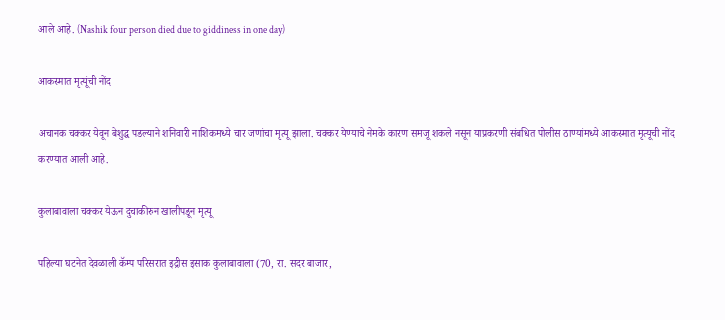आले आहे. (Nashik four person died due to giddiness in one day)

आकस्मात मृत्यूंची नोंद

अचानक चक्कर येवून बेशुद्ध पडल्याने शनिवारी नाशिकमध्ये चार जणांचा मृत्यू झाला. चक्कर येण्याचे नेमके कारण समजू शकले नसून याप्रकरणी संबधित पोलीस ठाण्यांमध्ये आकस्मात मृत्यूची नोंद करण्यात आली आहे.

कुलाबावाला चक्कर येऊन दुचाकीरुन खालीपडून मृत्यू

पहिल्या घटनेत देवळाली कॅम्प परिसरात इद्रीस इसाक कुलाबावाला (70, रा. सदर बाजार,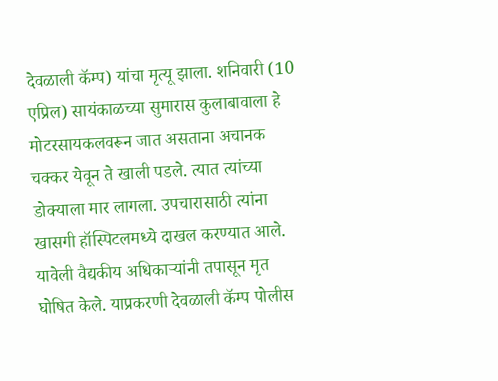देवळाली कॅम्प) यांचा मृत्यू झाला. शनिवारी (10 एप्रिल) सायंकाळच्या सुमारास कुलाबावाला हे मोटरसायकलवरून जात असताना अचानक चक्कर येवून ते खाली पडले. त्यात त्यांच्या डोक्याला मार लागला. उपचारासाठी त्यांना खासगी हॉस्पिटलमध्ये दाखल करण्यात आले. यावेली वैद्यकीय अधिकाऱ्यांनी तपासून मृत घोषित केले. याप्रकरणी देवळाली कॅम्प पोलीस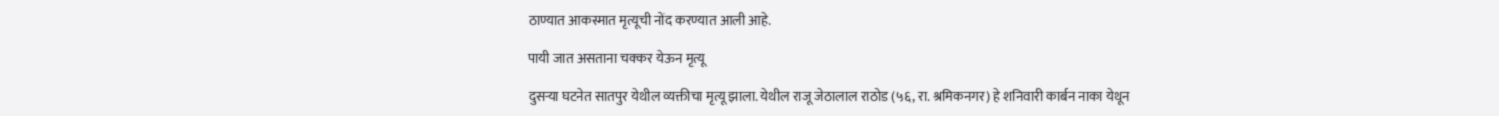ठाण्यात आकस्मात मृत्यूची नोंद करण्यात आली आहे.

पायी जात असताना चक्कर येऊन मृत्यू

दुसऱ्या घटनेत सातपुर येथील व्यक्तीचा मृत्यू झाला. येथील राजू जेठालाल राठोड (५६, रा. श्रमिकनगर) हे शनिवारी कार्बन नाका येथून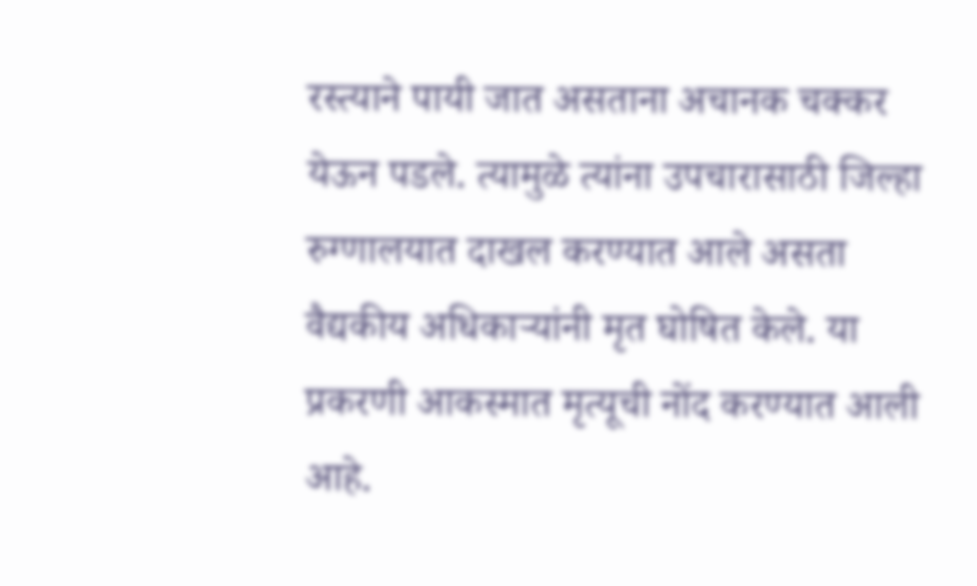रस्त्याने पायी जात असताना अचानक चक्कर येऊन पडले. त्यामुळे त्यांना उपचारासाठी जिल्हा रुग्णालयात दाखल करण्यात आले असता वैद्यकीय अधिकाऱ्यांनी मृत घोषित केले. या प्रकरणी आकस्मात मृत्यूची नोंद करण्यात आली आहे.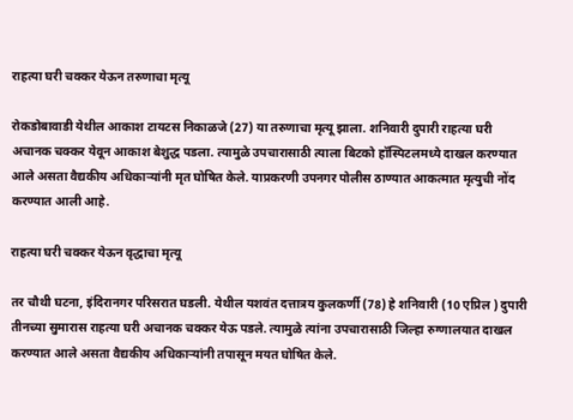राहत्या घरी चक्कर येऊन तरुणाचा मृत्यू

रोकडोबावाडी येथील आकाश टायटस निकाळजे (27) या तरुणाचा मृत्यू झाला. शनिवारी दुपारी राहत्या घरी अचानक चक्कर येवून आकाश बेशुद्ध पडला. त्यामुळे उपचारासाठी त्याला बिटको हॉस्पिटलमध्ये दाखल करण्यात आले असता वैद्यकीय अधिकाऱ्यांनी मृत घोषित केले. याप्रकरणी उपनगर पोलीस ठाण्यात आकत्मात मृत्युची नोंद करण्यात आली आहे.

राहत्या घरी चक्कर येऊन वृद्धाचा मृत्यू

तर चौथी घटना, इंदिरानगर परिसरात घडली. येथील यशवंत दत्तात्रय कुलकर्णी (78) हे शनिवारी (10 एप्रिल ) दुपारी तीनच्या सुमारास राहत्या घरी अचानक चक्कर येऊ पडले. त्यामुळे त्यांना उपचारासाठी जिल्हा रुग्णालयात दाखल करण्यात आले असता वैद्यकीय अधिकाऱ्यांनी तपासून मयत घोषित केले.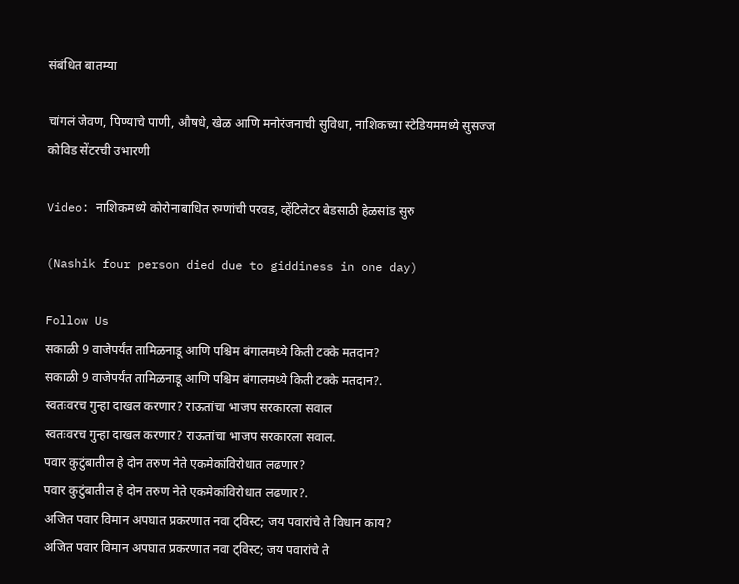संबंधित बातम्या

चांगलं जेवण, पिण्याचे पाणी, औषधे, खेळ आणि मनोरंजनाची सुविधा, नाशिकच्या स्टेडियममध्ये सुसज्ज कोविड सेंटरची उभारणी

Video: नाशिकमध्ये कोरोनाबाधित रुग्णांची परवड, व्हेंटिलेटर बेडसाठी हेळसांड सुरु

(Nashik four person died due to giddiness in one day)

Follow Us
सकाळी 9 वाजेपर्यंत तामिळनाडू आणि पश्चिम बंगालमध्ये किती टक्के मतदान?
सकाळी 9 वाजेपर्यंत तामिळनाडू आणि पश्चिम बंगालमध्ये किती टक्के मतदान?.
स्वतःवरच गुन्हा दाखल करणार? राऊतांचा भाजप सरकारला सवाल
स्वतःवरच गुन्हा दाखल करणार? राऊतांचा भाजप सरकारला सवाल.
पवार कुटुंबातील हे दोन तरुण नेते एकमेकांविरोधात लढणार?
पवार कुटुंबातील हे दोन तरुण नेते एकमेकांविरोधात लढणार?.
अजित पवार विमान अपघात प्रकरणात नवा ट्विस्ट; जय पवारांचे ते विधान काय?
अजित पवार विमान अपघात प्रकरणात नवा ट्विस्ट; जय पवारांचे ते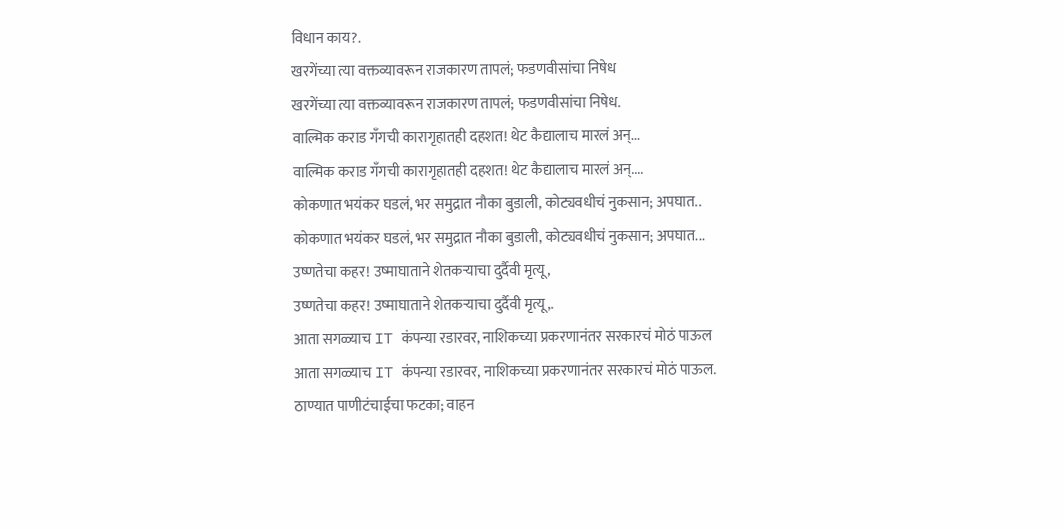विधान काय?.
खरगेंच्या त्या वक्तव्यावरून राजकारण तापलं; फडणवीसांचा निषेध
खरगेंच्या त्या वक्तव्यावरून राजकारण तापलं; फडणवीसांचा निषेध.
वाल्मिक कराड गँगची कारागृहातही दहशत! थेट कैद्यालाच मारलं अन्...
वाल्मिक कराड गँगची कारागृहातही दहशत! थेट कैद्यालाच मारलं अन्....
कोकणात भयंकर घडलं, भर समुद्रात नौका बुडाली, कोट्यवधीचं नुकसान; अपघात..
कोकणात भयंकर घडलं, भर समुद्रात नौका बुडाली, कोट्यवधीचं नुकसान; अपघात...
उष्णतेचा कहर! उष्माघाताने शेतकऱ्याचा दुर्दैवी मृत्यू,
उष्णतेचा कहर! उष्माघाताने शेतकऱ्याचा दुर्दैवी मृत्यू,.
आता सगळ्याच IT कंपन्या रडारवर, नाशिकच्या प्रकरणानंतर सरकारचं मोठं पाऊल
आता सगळ्याच IT कंपन्या रडारवर, नाशिकच्या प्रकरणानंतर सरकारचं मोठं पाऊल.
ठाण्यात पाणीटंचाईचा फटका; वाहन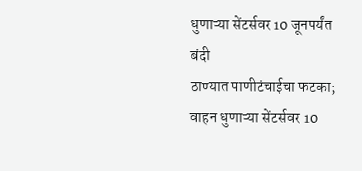धुणाऱ्या सेंटर्सवर 10 जूनपर्यंत बंदी
ठाण्यात पाणीटंचाईचा फटका; वाहन धुणाऱ्या सेंटर्सवर 10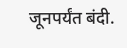जूनपर्यंत बंदी.